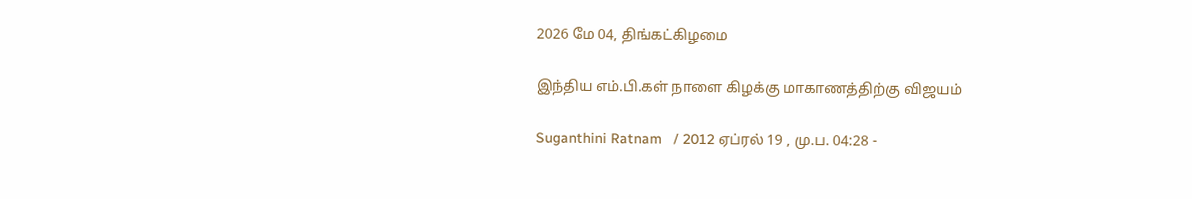2026 மே 04, திங்கட்கிழமை

இந்திய எம்.பி.கள் நாளை கிழக்கு மாகாணத்திற்கு விஜயம்

Suganthini Ratnam   / 2012 ஏப்ரல் 19 , மு.ப. 04:28 -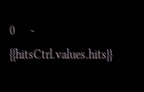0     - {{hitsCtrl.values.hits}}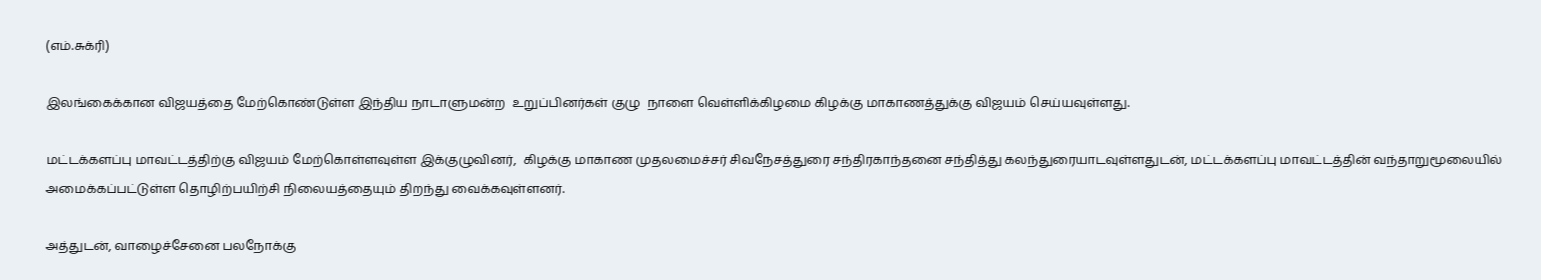(எம்.சுக்ரி)

இலங்கைக்கான விஜயத்தை மேற்கொண்டுள்ள இந்திய நாடாளுமன்ற  உறுப்பினர்கள் குழு  நாளை வெள்ளிக்கிழமை கிழக்கு மாகாணத்துக்கு விஜயம் செய்யவுள்ளது.

மட்டக்களப்பு மாவட்டத்திற்கு விஜயம் மேற்கொள்ளவுள்ள இக்குழுவினர்,  கிழக்கு மாகாண முதலமைச்சர் சிவநேசத்துரை சந்திரகாந்தனை சந்தித்து கலந்துரையாடவுள்ளதுடன், மட்டக்களப்பு மாவட்டத்தின் வந்தாறுமூலையில் அமைக்கப்பட்டுள்ள தொழிற்பயிற்சி நிலையத்தையும் திறந்து வைக்கவுள்ளனர்.

அத்துடன், வாழைச்சேனை பலநோக்கு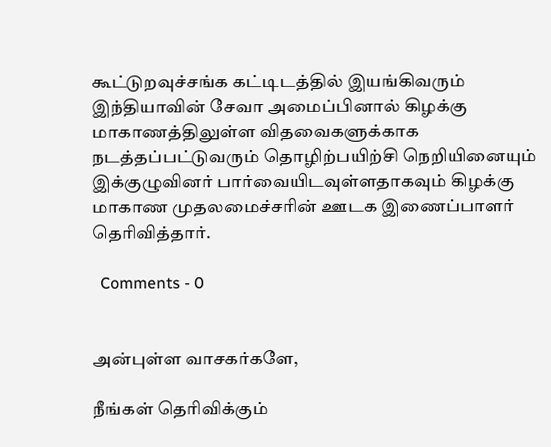கூட்டுறவுச்சங்க கட்டிடத்தில் இயங்கிவரும் இந்தியாவின் சேவா அமைப்பினால் கிழக்கு மாகாணத்திலுள்ள விதவைகளுக்காக நடத்தப்பட்டுவரும் தொழிற்பயிற்சி நெறியினையும் இக்குழுவினர் பார்வையிடவுள்ளதாகவும் கிழக்கு மாகாண முதலமைச்சரின் ஊடக இணைப்பாளர் தெரிவித்தார்.

  Comments - 0


அன்புள்ள வாசகர்களே,

நீங்கள் தெரிவிக்கும்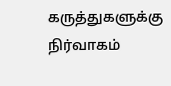கருத்துகளுக்கு நிர்வாகம்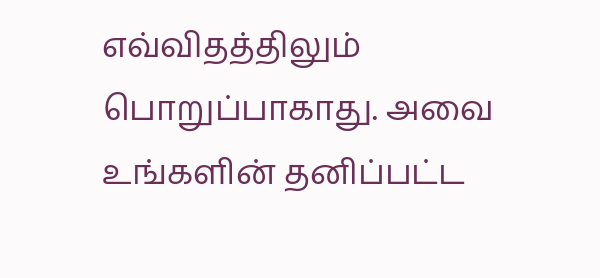எவ்விதத்திலும் பொறுப்பாகாது. அவை உங்களின் தனிப்பட்ட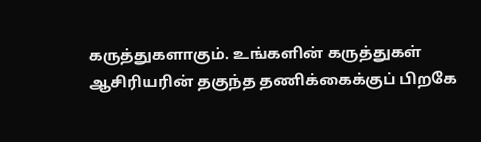கருத்துகளாகும். உங்களின் கருத்துகள் ஆசிரியரின் தகுந்த தணிக்கைக்குப் பிறகே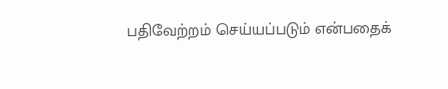பதிவேற்றம் செய்யப்படும் என்பதைக்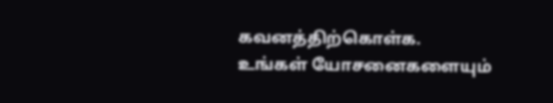கவனத்திற்கொள்க. உங்கள் யோசனைகளையும்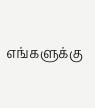எங்களுக்கு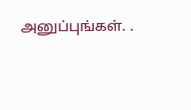அனுப்புங்கள். .